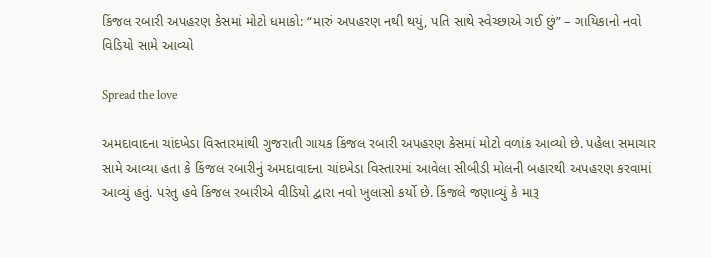કિંજલ રબારી અપહરણ કેસમાં મોટો ધમાકો: “મારું અપહરણ નથી થયું, પતિ સાથે સ્વેચ્છાએ ગઈ છું” – ગાયિકાનો નવો વિડિયો સામે આવ્યો

Spread the love

અમદાવાદના ચાંદખેડા વિસ્તારમાંથી ગુજરાતી ગાયક કિંજલ રબારી અપહરણ કેસમાં મોટો વળાંક આવ્યો છે. પહેલા સમાચાર સામે આવ્યા હતા કે કિંજલ રબારીનું અમદાવાદના ચાંદખેડા વિસ્તારમાં આવેલા સીબીડી મોલની બહારથી અપહરણ કરવામાં આવ્યું હતું. પરંતુ હવે કિંજલ રબારીએ વીડિયો દ્વારા નવો ખુલાસો કર્યો છે. કિંજલે જણાવ્યું કે મારૂ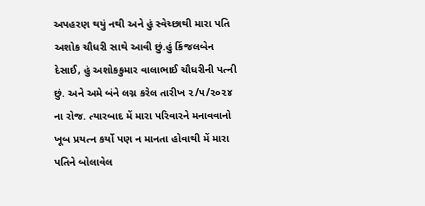અપહરણ થયું નથી અને હું સ્વેચ્છાથી મારા પતિ અશોક ચૌધરી સાથે આવી છું.હું કિંજલબેન દેસાઈ, હું અશોકકુમાર વાલાભાઈ ચૌધરીની પત્ની છું. અને અમે બંને લગ્ન કરેલ તારીખ ૨/૫/૨૦૨૪ ના રોજ. ત્યારબાદ મેં મારા પરિવારને મનાવવાનો ખૂબ પ્રયત્ન કર્યો પણ ન માનતા હોવાથી મેં મારા પતિને બોલાવેલ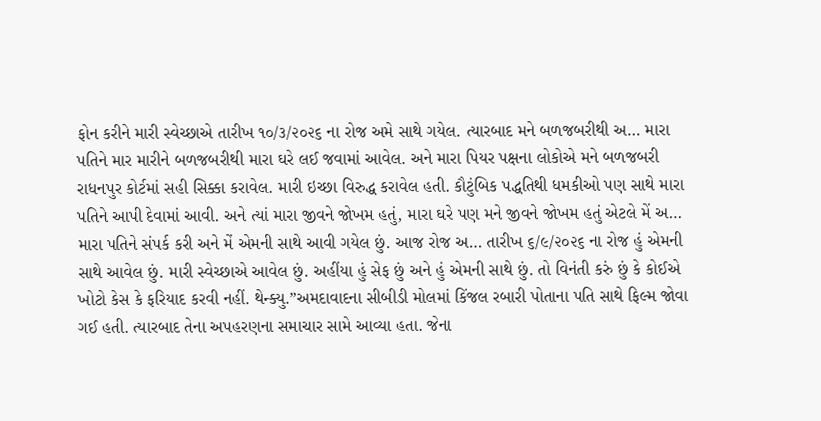ફોન કરીને મારી સ્વેચ્છાએ તારીખ ૧૦/૩/૨૦૨૬ ના રોજ અમે સાથે ગયેલ. ત્યારબાદ મને બળજબરીથી અ… મારા પતિને માર મારીને બળજબરીથી મારા ઘરે લઈ જવામાં આવેલ. અને મારા પિયર પક્ષના લોકોએ મને બળજબરી રાધનપુર કોર્ટમાં સહી સિક્કા કરાવેલ. મારી ઇચ્છા વિરુદ્ધ કરાવેલ હતી. કૌટુંબિક પદ્ધતિથી ધમકીઓ પણ સાથે મારા પતિને આપી દેવામાં આવી. અને ત્યાં મારા જીવને જોખમ હતું, મારા ઘરે પણ મને જીવને જોખમ હતું એટલે મેં અ… મારા પતિને સંપર્ક કરી અને મેં એમની સાથે આવી ગયેલ છું. આજ રોજ અ… તારીખ ૬/૯/૨૦૨૬ ના રોજ હું એમની સાથે આવેલ છું. મારી સ્વેચ્છાએ આવેલ છું. અહીંયા હું સેફ છું અને હું એમની સાથે છું. તો વિનંતી કરું છું કે કોઈએ ખોટો કેસ કે ફરિયાદ કરવી નહીં. થેન્ક્યુ.”અમદાવાદના સીબીડી મોલમાં કિંજલ રબારી પોતાના પતિ સાથે ફિલ્મ જોવા ગઈ હતી. ત્યારબાદ તેના અપહરણના સમાચાર સામે આવ્યા હતા. જેના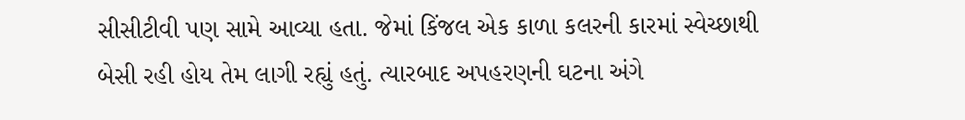સીસીટીવી પણ સામે આવ્યા હતા. જેમાં કિંજલ એક કાળા કલરની કારમાં સ્વેચ્છાથી બેસી રહી હોય તેમ લાગી રહ્યું હતું. ત્યારબાદ અપહરણની ઘટના અંગે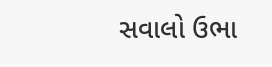સવાલો ઉભા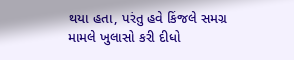થયા હતા, પરંતુ હવે કિંજલે સમગ્ર મામલે ખુલાસો કરી દીધો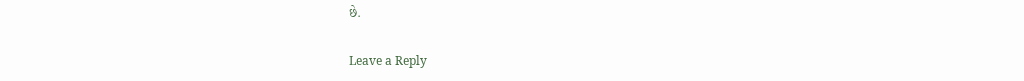છે.

Leave a Reply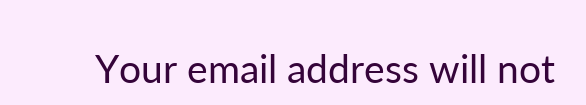Your email address will not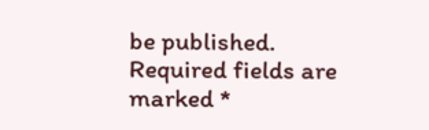be published. Required fields are marked *